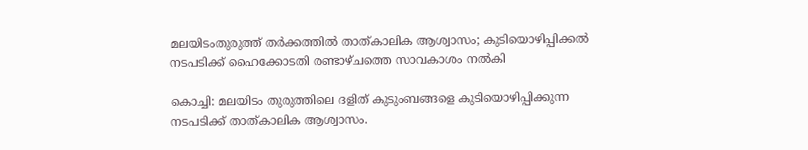മലയിടംതുരുത്ത് തർക്കത്തിൽ താത്കാലിക ആശ്വാസം; കുടിയൊഴിപ്പിക്കൽ നടപടിക്ക് ഹൈക്കോടതി രണ്ടാഴ്ചത്തെ സാവകാശം നൽകി

കൊച്ചി: മലയിടം തുരുത്തിലെ ദളിത് കുടുംബങ്ങളെ കുടിയൊഴിപ്പിക്കുന്ന നടപടിക്ക് താത്കാലിക ആശ്വാസം.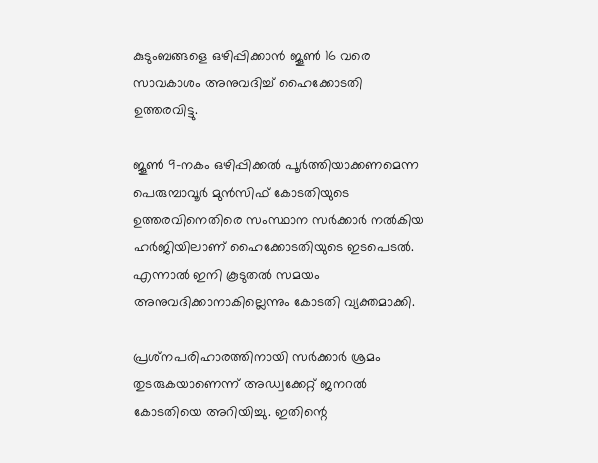കുടുംബങ്ങളെ ഒഴിപ്പിക്കാൻ ജൂൺ 16 വരെ സാവകാശം അനുവദിച്ച് ഹൈക്കോടതി ഉത്തരവിട്ടു.

ജൂൺ 9-നകം ഒഴിപ്പിക്കൽ പൂർത്തിയാക്കണമെന്ന പെരുമ്പാവൂർ മുൻസിഫ് കോടതിയുടെ ഉത്തരവിനെതിരെ സംസ്ഥാന സർക്കാർ നൽകിയ ഹർജിയിലാണ് ഹൈക്കോടതിയുടെ ഇടപെടൽ. എന്നാൽ ഇനി കൂടുതൽ സമയം അനുവദിക്കാനാകില്ലെന്നും കോടതി വ്യക്തമാക്കി.

പ്രശ്‌നപരിഹാരത്തിനായി സർക്കാർ ശ്രമം തുടരുകയാണെന്ന് അഡ്വക്കേറ്റ് ജനറൽ കോടതിയെ അറിയിച്ചു. ഇതിന്റെ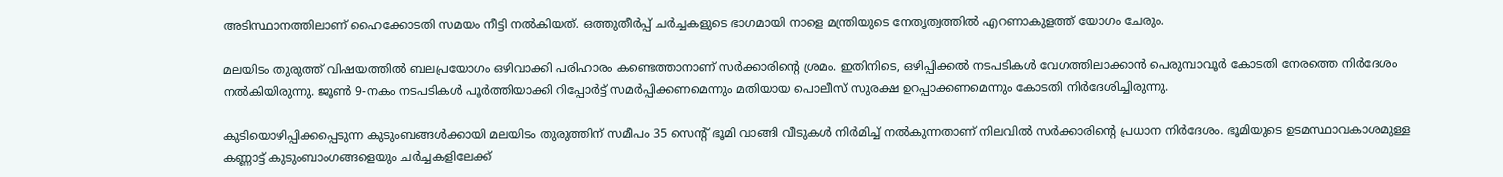അടിസ്ഥാനത്തിലാണ് ഹൈക്കോടതി സമയം നീട്ടി നൽകിയത്. ഒത്തുതീർപ്പ് ചർച്ചകളുടെ ഭാഗമായി നാളെ മന്ത്രിയുടെ നേതൃത്വത്തിൽ എറണാകുളത്ത് യോഗം ചേരും.

മലയിടം തുരുത്ത് വിഷയത്തിൽ ബലപ്രയോഗം ഒഴിവാക്കി പരിഹാരം കണ്ടെത്താനാണ് സർക്കാരിന്റെ ശ്രമം. ഇതിനിടെ, ഒഴിപ്പിക്കൽ നടപടികൾ വേഗത്തിലാക്കാൻ പെരുമ്പാവൂർ കോടതി നേരത്തെ നിർദേശം നൽകിയിരുന്നു. ജൂൺ 9-നകം നടപടികൾ പൂർത്തിയാക്കി റിപ്പോർട്ട് സമർപ്പിക്കണമെന്നും മതിയായ പൊലീസ് സുരക്ഷ ഉറപ്പാക്കണമെന്നും കോടതി നിർദേശിച്ചിരുന്നു.

കുടിയൊഴിപ്പിക്കപ്പെടുന്ന കുടുംബങ്ങൾക്കായി മലയിടം തുരുത്തിന് സമീപം 35 സെന്റ് ഭൂമി വാങ്ങി വീടുകൾ നിർമിച്ച് നൽകുന്നതാണ് നിലവിൽ സർക്കാരിന്റെ പ്രധാന നിർദേശം. ഭൂമിയുടെ ഉടമസ്ഥാവകാശമുള്ള കണ്ണാട്ട് കുടുംബാംഗങ്ങളെയും ചർച്ചകളിലേക്ക്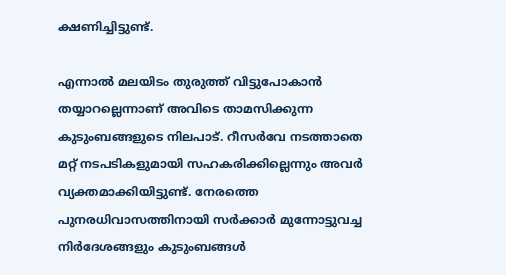ക്ഷണിച്ചിട്ടുണ്ട്.

എന്നാൽ മലയിടം തുരുത്ത് വിട്ടുപോകാൻ തയ്യാറല്ലെന്നാണ് അവിടെ താമസിക്കുന്ന കുടുംബങ്ങളുടെ നിലപാട്. റീസർവേ നടത്താതെ മറ്റ് നടപടികളുമായി സഹകരിക്കില്ലെന്നും അവർ വ്യക്തമാക്കിയിട്ടുണ്ട്. നേരത്തെ പുനരധിവാസത്തിനായി സർക്കാർ മുന്നോട്ടുവച്ച നിർദേശങ്ങളും കുടുംബങ്ങൾ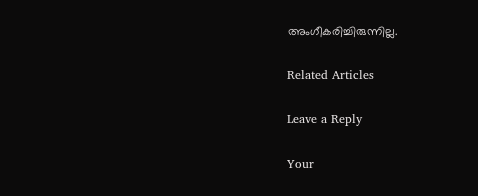അംഗീകരിച്ചിരുന്നില്ല.

Related Articles

Leave a Reply

Your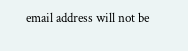email address will not be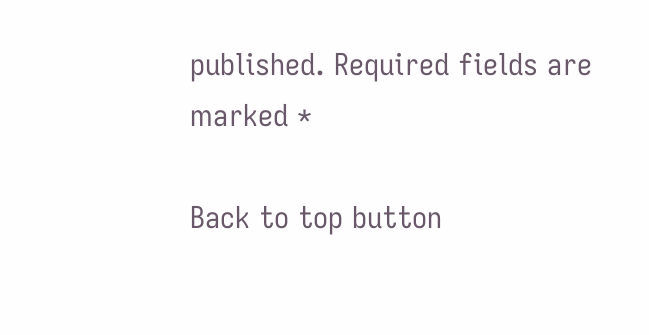published. Required fields are marked *

Back to top button